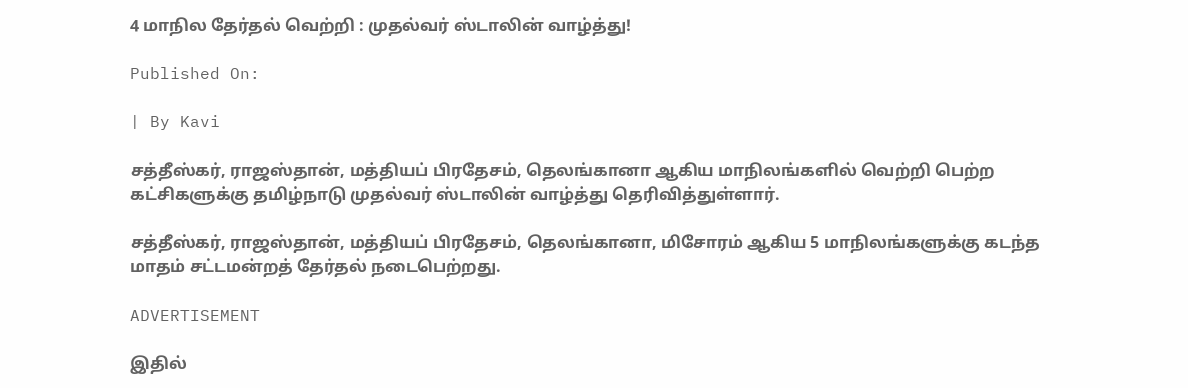4 மாநில தேர்தல் வெற்றி : முதல்வர் ஸ்டாலின் வாழ்த்து!

Published On:

| By Kavi

சத்தீஸ்கர், ராஜஸ்தான், மத்தியப் பிரதேசம், தெலங்கானா ஆகிய மாநிலங்களில் வெற்றி பெற்ற கட்சிகளுக்கு தமிழ்நாடு முதல்வர் ஸ்டாலின் வாழ்த்து தெரிவித்துள்ளார்.

சத்தீஸ்கர், ராஜஸ்தான், மத்தியப் பிரதேசம், தெலங்கானா, மிசோரம் ஆகிய 5 மாநிலங்களுக்கு கடந்த மாதம் சட்டமன்றத் தேர்தல் நடைபெற்றது.

ADVERTISEMENT

இதில்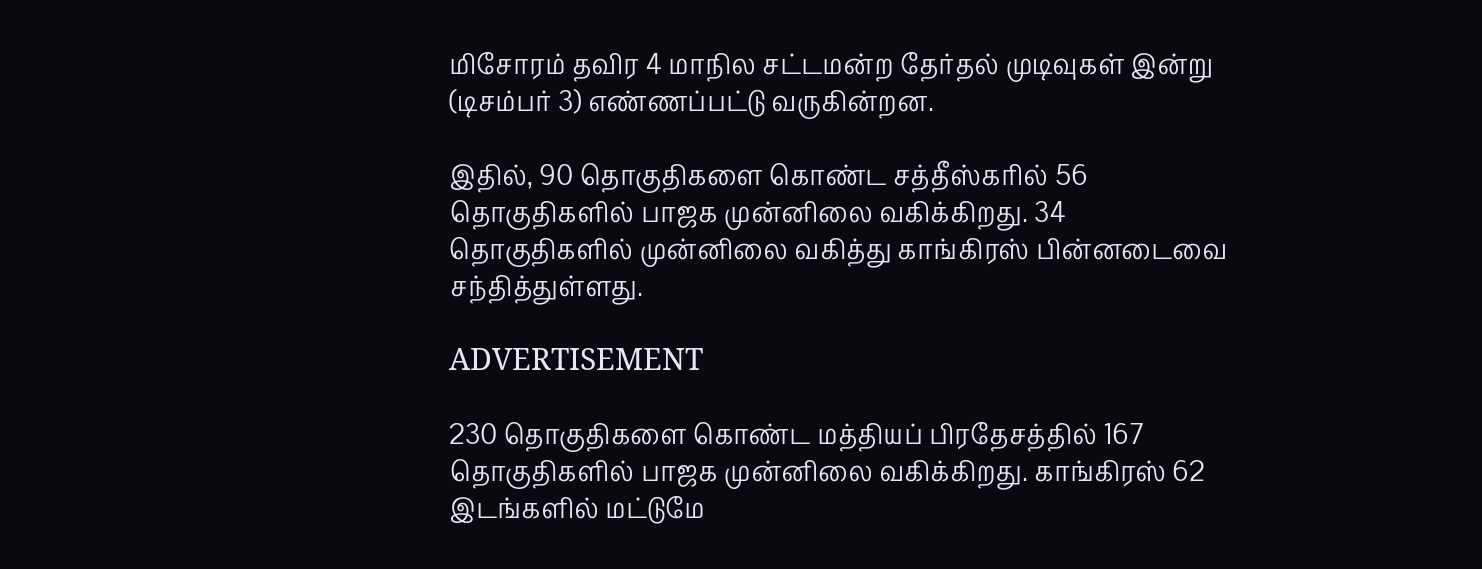மிசோரம் தவிர 4 மாநில சட்டமன்ற தேர்தல் முடிவுகள் இன்று (டிசம்பர் 3) எண்ணப்பட்டு வருகின்றன.

இதில், 90 தொகுதிகளை கொண்ட சத்தீஸ்கரில் 56 தொகுதிகளில் பாஜக முன்னிலை வகிக்கிறது. 34 தொகுதிகளில் முன்னிலை வகித்து காங்கிரஸ் பின்னடைவை சந்தித்துள்ளது.

ADVERTISEMENT

230 தொகுதிகளை கொண்ட மத்தியப் பிரதேசத்தில் 167 தொகுதிகளில் பாஜக முன்னிலை வகிக்கிறது. காங்கிரஸ் 62 இடங்களில் மட்டுமே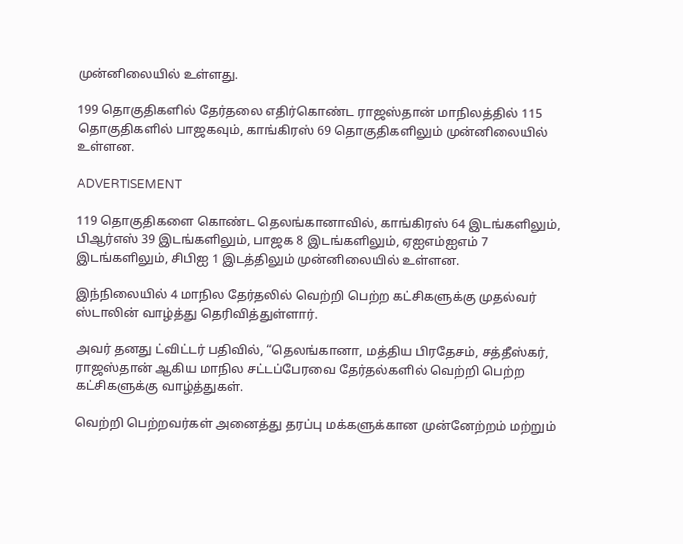முன்னிலையில் உள்ளது.

199 தொகுதிகளில் தேர்தலை எதிர்கொண்ட ராஜஸ்தான் மாநிலத்தில் 115 தொகுதிகளில் பாஜகவும், காங்கிரஸ் 69 தொகுதிகளிலும் முன்னிலையில் உள்ளன.

ADVERTISEMENT

119 தொகுதிகளை கொண்ட தெலங்கானாவில், காங்கிரஸ் 64 இடங்களிலும், பிஆர்எஸ் 39 இடங்களிலும், பாஜக 8 இடங்களிலும், ஏஐஎம்ஐஎம் 7 இடங்களிலும், சிபிஐ 1 இடத்திலும் முன்னிலையில் உள்ளன.

இந்நிலையில் 4 மாநில தேர்தலில் வெற்றி பெற்ற கட்சிகளுக்கு முதல்வர் ஸ்டாலின் வாழ்த்து தெரிவித்துள்ளார்.

அவர் தனது ட்விட்டர் பதிவில், “தெலங்கானா, மத்திய பிரதேசம், சத்தீஸ்கர், ராஜஸ்தான் ஆகிய மாநில சட்டப்பேரவை தேர்தல்களில் வெற்றி பெற்ற கட்சிகளுக்கு வாழ்த்துகள்.

வெற்றி பெற்றவர்கள் அனைத்து தரப்பு மக்களுக்கான முன்னேற்றம் மற்றும்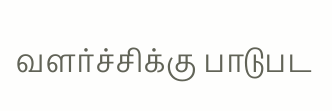வளர்ச்சிக்கு பாடுபட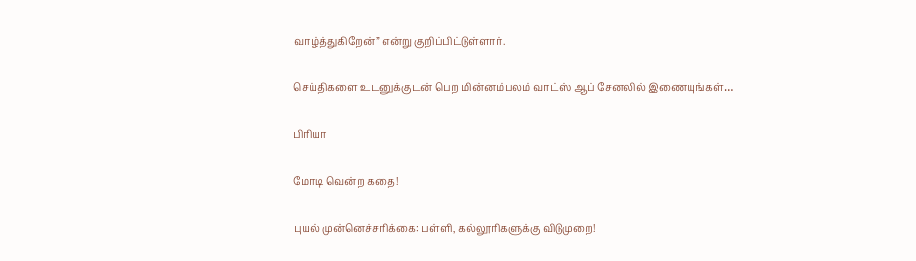வாழ்த்துகிறேன்” என்று குறிப்பிட்டுள்ளார்.

செய்திகளை உடனுக்குடன் பெற மின்னம்பலம் வாட்ஸ் ஆப் சேனலில் இணையுங்கள்…

பிரியா

மோடி வென்ற கதை!

புயல் முன்னெச்சரிக்கை: பள்ளி, கல்லூரிகளுக்கு விடுமுறை!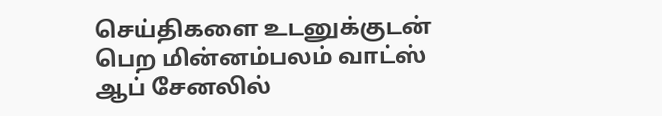செய்திகளை உடனுக்குடன் பெற மின்னம்பலம் வாட்ஸ் ஆப் சேனலில்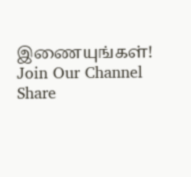இணையுங்கள்!
Join Our Channel
Share